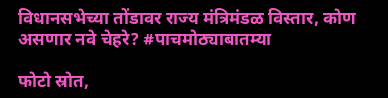विधानसभेच्या तोंडावर राज्य मंत्रिमंडळ विस्तार, कोण असणार नवे चेहरे? #पाचमोठ्याबातम्या

फोटो स्रोत,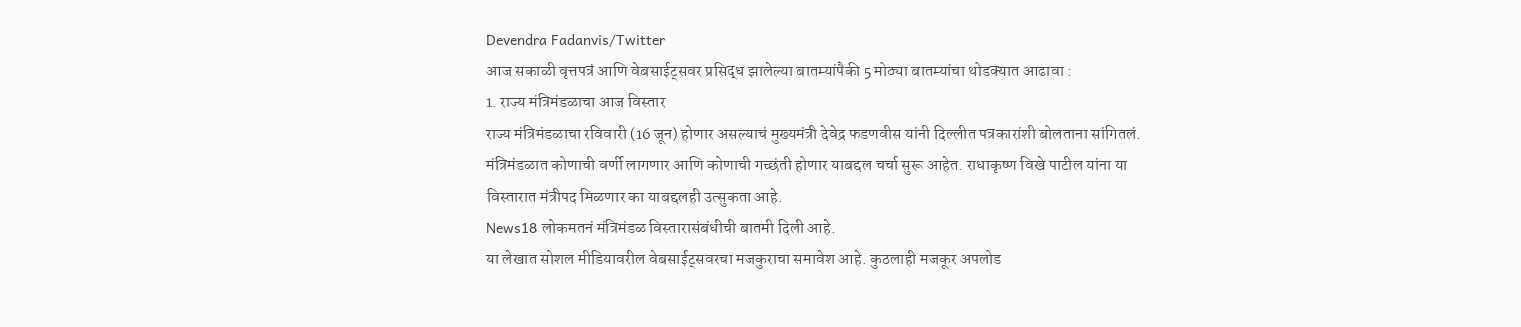Devendra Fadanvis/Twitter
आज सकाळी वृत्तपत्रं आणि वेबसाईट्सवर प्रसिद्ध झालेल्या बातम्यांपैकी 5 मोठ्या बातम्यांचा थोडक्यात आढावा :
1. राज्य मंत्रिमंडळाचा आज विस्तार
राज्य मंत्रिमंडळाचा रविवारी (16 जून) होणार असल्याचं मुख्यमंत्री देवेद्र फडणवीस यांनी दिल्लीत पत्रकारांशी बोलताना सांगितलं. मंत्रिमंडळात कोणाची वर्णी लागणार आणि कोणाची गच्छंती होणार याबद्दल चर्चा सुरू आहेत. राधाकृष्ण विखे पाटील यांना या विस्तारात मंत्रीपद मिळणार का याबद्दलही उत्सुकता आहे.
News18 लोकमतनं मंत्रिमंडळ विस्तारासंबंधीची बातमी दिली आहे.
या लेखात सोशल मीडियावरील वेबसाईट्सवरचा मजकुराचा समावेश आहे. कुठलाही मजकूर अपलोड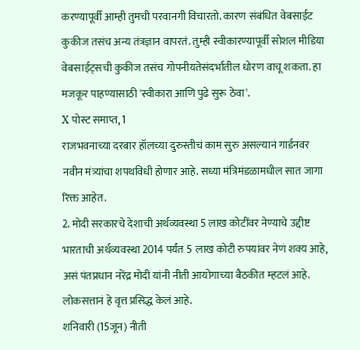करण्यापूर्वी आम्ही तुमची परवानगी विचारतो. कारण संबंधित वेबसाईट कुकीज तसंच अन्य तंत्रज्ञान वापरतं. तुम्ही स्वीकारण्यापूर्वी सोशल मीडिया वेबसाईट्सची कुकीज तसंच गोपनीयतेसंदर्भातील धोरण वाचू शकता. हा मजकूर पाहण्यासाठी 'स्वीकारा आणि पुढे सुरू ठेवा'.
X पोस्ट समाप्त, 1
राजभवनाच्या दरबार हॉलच्या दुरुस्तीचं काम सुरु असल्यानं गार्डनवर नवीन मंत्र्यांचा शपथविधी होणार आहे. सध्या मंत्रिमंडळामधील सात जागा रिक्त आहेत.
2. मोदी सरकारचे देशाची अर्थव्यवस्था 5 लाख कोटींवर नेण्याचे उद्दीष्ट
भारताची अर्थव्यवस्था 2014 पर्यंत 5 लाख कोटी रुपयांवर नेणं शक्य आहे, असं पंतप्रधान नरेंद्र मोदी यांनी नीती आयोगाच्या बैठकीत म्हटलं आहे. लोकसत्तानं हे वृत्त प्रसिद्ध केलं आहे.
शनिवारी (15जून) नीती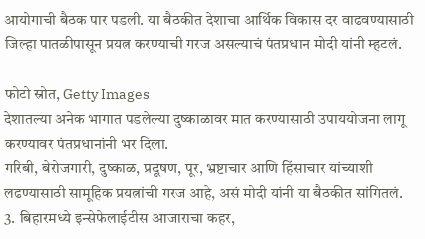आयोगाची बैठक पार पडली. या बैठकीत देशाचा आर्थिक विकास दर वाढवण्यासाठी जिल्हा पातळीपासून प्रयत्न करण्याची गरज असल्याचं पंतप्रधान मोदी यांनी म्हटलं.

फोटो स्रोत, Getty Images
देशातल्या अनेक भागात पडलेल्या दुष्काळावर मात करण्यासाठी उपाययोजना लागू करण्यावर पंतप्रधानांनी भर दिला.
गरिबी, बेरोजगारी, दुष्काळ, प्रदूषण, पूर, भ्रष्टाचार आणि हिंसाचार यांच्याशी लढण्यासाठी सामूहिक प्रयत्नांची गरज आहे, असं मोदी यांनी या बैठकीत सांगितलं.
3. बिहारमध्ये इन्सेफेलाईटीस आजाराचा कहर,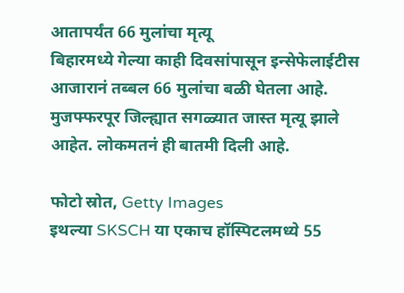आतापर्यंत 66 मुलांचा मृत्यू
बिहारमध्ये गेल्या काही दिवसांपासून इन्सेफेलाईटीस आजारानं तब्बल 66 मुलांचा बळी घेतला आहे. मुजफ्फरपूर जिल्ह्यात सगळ्यात जास्त मृत्यू झाले आहेत. लोकमतनं ही बातमी दिली आहे.

फोटो स्रोत, Getty Images
इथल्या SKSCH या एकाच हॉस्पिटलमध्ये 55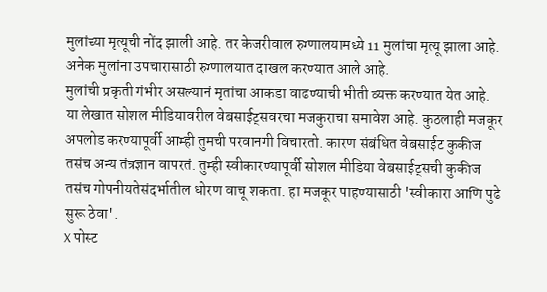मुलांच्या मृत्यूची नोंद झाली आहे. तर केजरीवाल रुग्णालयामध्ये 11 मुलांचा मृत्यू झाला आहे. अनेक मुलांना उपचारासाठी रुग्णालयात दाखल करण्यात आले आहे.
मुलांची प्रकृती गंभीर असल्यानं मृतांचा आकडा वाढण्याची भीती व्यक्त करण्यात येत आहे.
या लेखात सोशल मीडियावरील वेबसाईट्सवरचा मजकुराचा समावेश आहे. कुठलाही मजकूर अपलोड करण्यापूर्वी आम्ही तुमची परवानगी विचारतो. कारण संबंधित वेबसाईट कुकीज तसंच अन्य तंत्रज्ञान वापरतं. तुम्ही स्वीकारण्यापूर्वी सोशल मीडिया वेबसाईट्सची कुकीज तसंच गोपनीयतेसंदर्भातील धोरण वाचू शकता. हा मजकूर पाहण्यासाठी 'स्वीकारा आणि पुढे सुरू ठेवा'.
X पोस्ट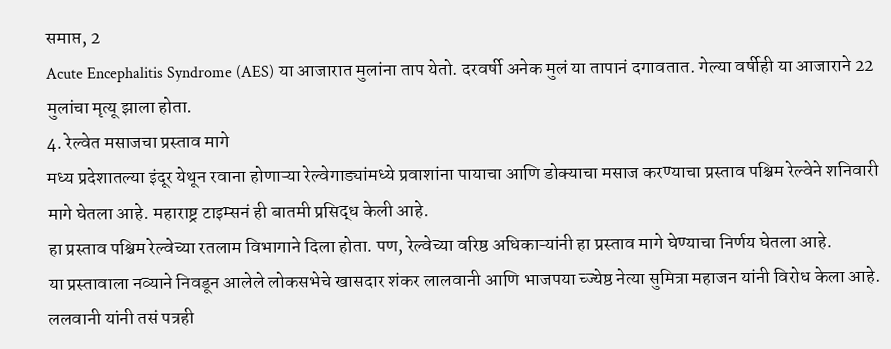समाप्त, 2
Acute Encephalitis Syndrome (AES) या आजारात मुलांना ताप येतो. दरवर्षी अनेक मुलं या तापानं दगावतात. गेल्या वर्षीही या आजाराने 22 मुलांचा मृत्यू झाला होता.
4. रेल्वेत मसाजचा प्रस्ताव मागे
मध्य प्रदेशातल्या इंदूर येथून रवाना होणाऱ्या रेल्वेगाड्यांमध्ये प्रवाशांना पायाचा आणि डोक्याचा मसाज करण्याचा प्रस्ताव पश्चिम रेल्वेने शनिवारी मागे घेतला आहे. महाराष्ट्र टाइम्सनं ही बातमी प्रसिद्ध केली आहे.
हा प्रस्ताव पश्चिम रेल्वेच्या रतलाम विभागाने दिला होता. पण, रेल्वेच्या वरिष्ठ अधिकाऱ्यांनी हा प्रस्ताव मागे घेण्याचा निर्णय घेतला आहे.
या प्रस्तावाला नव्याने निवडून आलेले लोकसभेचे खासदार शंकर लालवानी आणि भाजपया च्ज्येष्ठ नेत्या सुमित्रा महाजन यांनी विरोध केला आहे.
ललवानी यांनी तसं पत्रही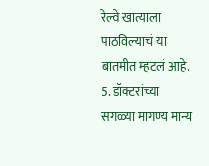रेल्वे खात्याला पाठविल्याचं या बातमीत म्हटलं आहे.
5. डॉक्टरांच्या सगळ्या मागण्य मान्य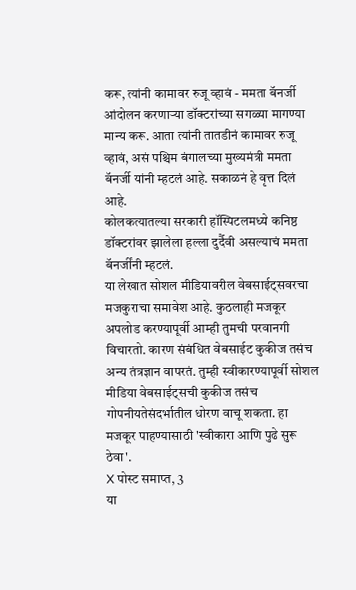करू, त्यांनी कामावर रुजू व्हावं - ममता बॅनर्जी
आंदोलन करणाऱ्या डॉक्टरांच्या सगळ्या मागण्या मान्य करू. आता त्यांनी तातडीनं कामावर रुजू व्हावं, असं पश्चिम बंगालच्या मुख्यमंत्री ममता बॅनर्जी यांनी म्हटलं आहे. सकाळनं हे वृत्त दिलं आहे.
कोलकत्यातल्या सरकारी हॉस्पिटलमध्ये कनिष्ठ डॉक्टरांवर झालेला हल्ला दुर्दैवी असल्याचं ममता बॅनर्जींनी म्हटलं.
या लेखात सोशल मीडियावरील वेबसाईट्सवरचा मजकुराचा समावेश आहे. कुठलाही मजकूर अपलोड करण्यापूर्वी आम्ही तुमची परवानगी विचारतो. कारण संबंधित वेबसाईट कुकीज तसंच अन्य तंत्रज्ञान वापरतं. तुम्ही स्वीकारण्यापूर्वी सोशल मीडिया वेबसाईट्सची कुकीज तसंच गोपनीयतेसंदर्भातील धोरण वाचू शकता. हा मजकूर पाहण्यासाठी 'स्वीकारा आणि पुढे सुरू ठेवा'.
X पोस्ट समाप्त, 3
या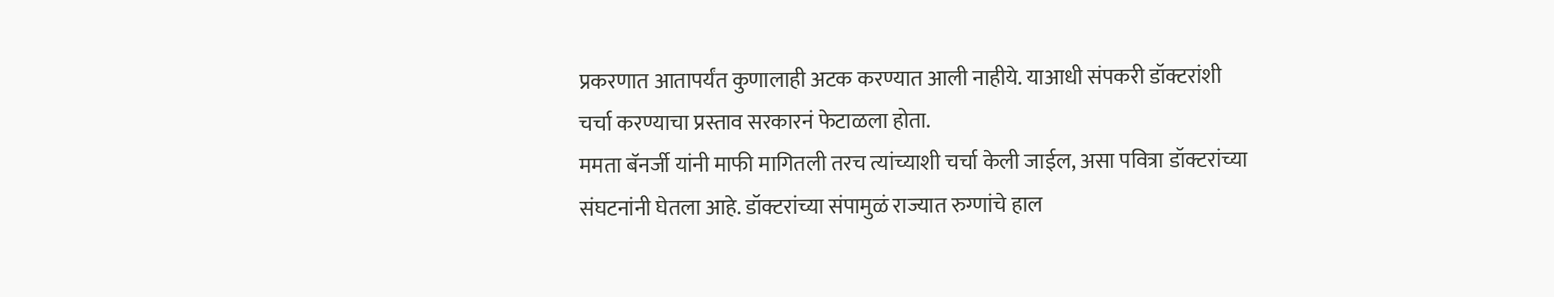प्रकरणात आतापर्यंत कुणालाही अटक करण्यात आली नाहीये. याआधी संपकरी डॉक्टरांशी चर्चा करण्याचा प्रस्ताव सरकारनं फेटाळला होता.
ममता बॅनर्जी यांनी माफी मागितली तरच त्यांच्याशी चर्चा केली जाईल, असा पवित्रा डॉक्टरांच्या संघटनांनी घेतला आहे. डॉक्टरांच्या संपामुळं राज्यात रुग्णांचे हाल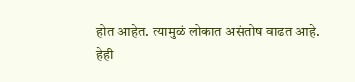होत आहेत. त्यामुळं लोकात असंतोष वाढत आहे.
हेही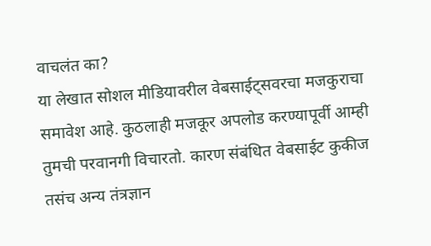वाचलंत का?
या लेखात सोशल मीडियावरील वेबसाईट्सवरचा मजकुराचा समावेश आहे. कुठलाही मजकूर अपलोड करण्यापूर्वी आम्ही तुमची परवानगी विचारतो. कारण संबंधित वेबसाईट कुकीज तसंच अन्य तंत्रज्ञान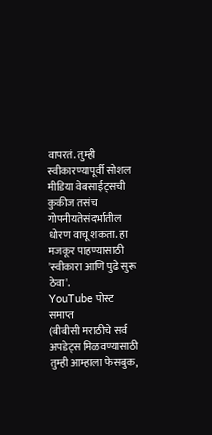वापरतं. तुम्ही स्वीकारण्यापूर्वी सोशल मीडिया वेबसाईट्सची कुकीज तसंच गोपनीयतेसंदर्भातील धोरण वाचू शकता. हा मजकूर पाहण्यासाठी 'स्वीकारा आणि पुढे सुरू ठेवा'.
YouTube पोस्ट समाप्त
(बीबीसी मराठीचे सर्व अपडेट्स मिळवण्यासाठी तुम्ही आम्हाला फेसबुक,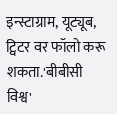इन्स्टाग्राम, यूट्यूब, ट्विटर वर फॉलो करू शकता.'बीबीसी विश्व'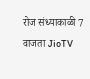रोज संध्याकाळी 7 वाजता JioTV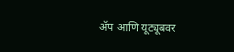ॲप आणि यूट्यूबवर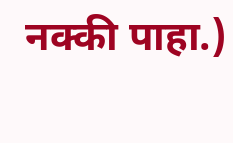नक्की पाहा.)